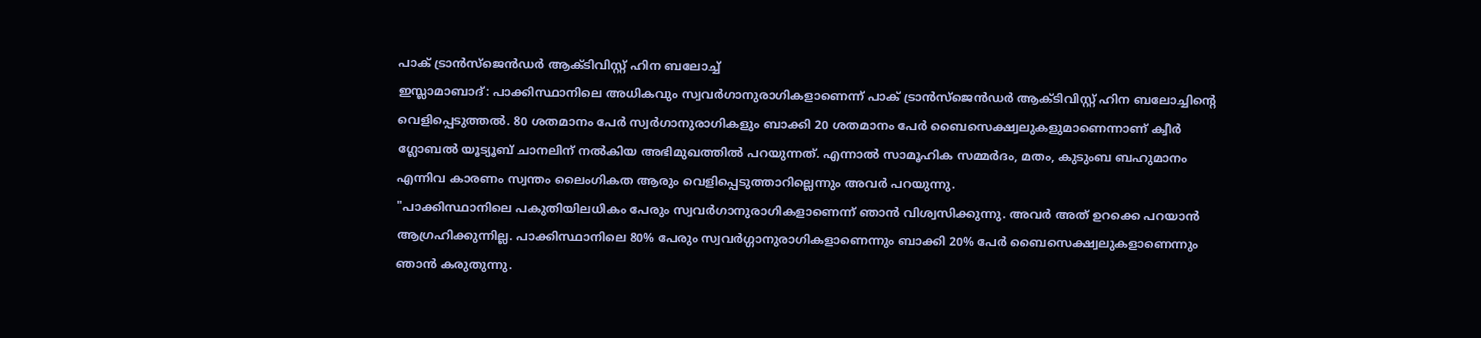പാക് ട്രാൻസ്ജെൻഡർ ആക്ടിവിസ്റ്റ് ഹിന ബലോച്ച്
ഇസ്ലാമാബാദ്: പാക്കിസ്ഥാനിലെ അധികവും സ്വവർഗാനുരാഗികളാണെന്ന് പാക് ട്രാൻസ്ജെൻഡർ ആക്ടിവിസ്റ്റ് ഹിന ബലോച്ചിന്റെ വെളിപ്പെടുത്തൽ. 80 ശതമാനം പേർ സ്വർഗാനുരാഗികളും ബാക്കി 20 ശതമാനം പേർ ബൈസെക്ഷ്വലുകളുമാണെന്നാണ് ക്വീർ ഗ്ലോബൽ യൂട്യൂബ് ചാനലിന് നൽകിയ അഭിമുഖത്തിൽ പറയുന്നത്. എന്നാൽ സാമൂഹിക സമ്മർദം, മതം, കുടുംബ ബഹുമാനം എന്നിവ കാരണം സ്വന്തം ലൈംഗികത ആരും വെളിപ്പെടുത്താറില്ലെന്നും അവർ പറയുന്നു.
"പാക്കിസ്ഥാനിലെ പകുതിയിലധികം പേരും സ്വവർഗാനുരാഗികളാണെന്ന് ഞാൻ വിശ്വസിക്കുന്നു. അവർ അത് ഉറക്കെ പറയാൻ ആഗ്രഹിക്കുന്നില്ല. പാക്കിസ്ഥാനിലെ 80% പേരും സ്വവർഗ്ഗാനുരാഗികളാണെന്നും ബാക്കി 20% പേർ ബൈസെക്ഷ്വലുകളാണെന്നും ഞാൻ കരുതുന്നു.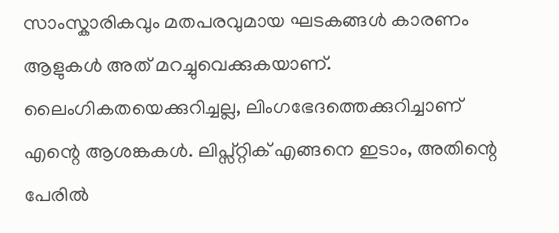സാംസ്കാരികവും മതപരവുമായ ഘടകങ്ങൾ കാരണം ആളുകൾ അത് മറച്ചുവെക്കുകയാണ്. ലൈംഗികതയെക്കുറിച്ചല്ല, ലിംഗഭേദത്തെക്കുറിച്ചാണ് എന്റെ ആശങ്കകൾ. ലിപ്സ്റ്റിക് എങ്ങനെ ഇടാം, അതിന്റെ പേരിൽ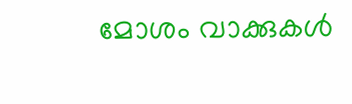മോശം വാക്കുകൾ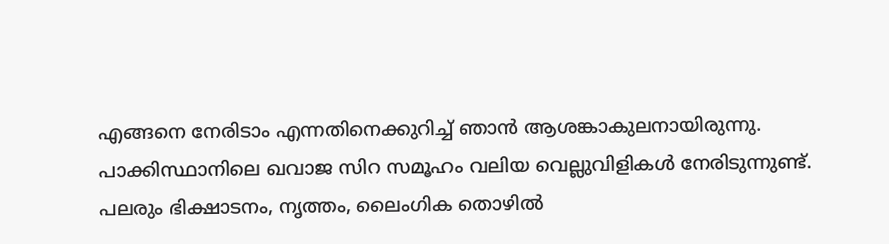എങ്ങനെ നേരിടാം എന്നതിനെക്കുറിച്ച് ഞാൻ ആശങ്കാകുലനായിരുന്നു.
പാക്കിസ്ഥാനിലെ ഖവാജ സിറ സമൂഹം വലിയ വെല്ലുവിളികൾ നേരിടുന്നുണ്ട്. പലരും ഭിക്ഷാടനം, നൃത്തം, ലൈംഗിക തൊഴിൽ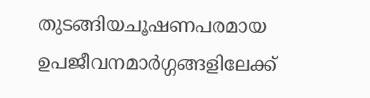തുടങ്ങിയചൂഷണപരമായ ഉപജീവനമാർഗ്ഗങ്ങളിലേക്ക്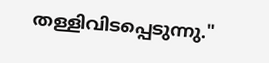തള്ളിവിടപ്പെടുന്നു."